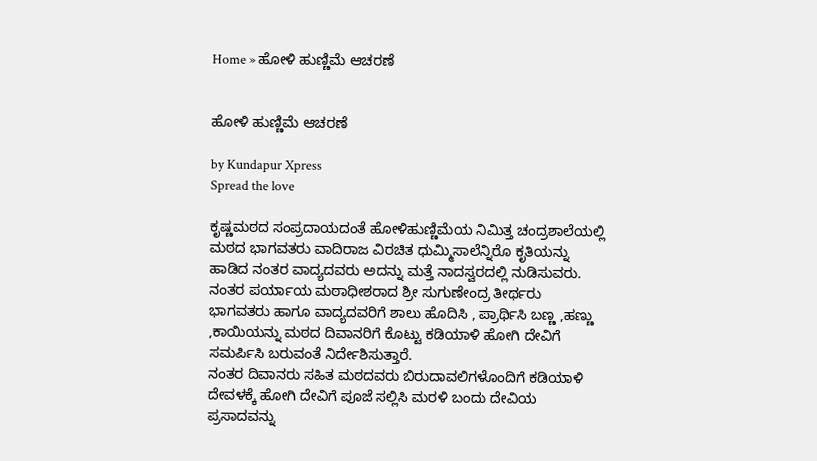Home » ಹೋಳಿ ಹುಣ್ಣಿಮೆ ಆಚರಣೆ


ಹೋಳಿ ಹುಣ್ಣಿಮೆ ಆಚರಣೆ

by Kundapur Xpress
Spread the love

ಕೃಷ್ಣಮಠದ ಸಂಪ್ರದಾಯದಂತೆ ಹೋಳಿಹುಣ್ಣಿಮೆಯ ನಿಮಿತ್ತ ಚಂದ್ರಶಾಲೆಯಲ್ಲಿ ಮಠದ ಭಾಗವತರು ವಾದಿರಾಜ ವಿರಚಿತ ಧುಮ್ಮಿಸಾಲೆನ್ನಿರೊ ಕೃತಿಯನ್ನು ಹಾಡಿದ ನಂತರ ವಾದ್ಯದವರು ಅದನ್ನು ಮತ್ತೆ ನಾದಸ್ವರದಲ್ಲಿ ನುಡಿಸುವರು.
ನಂತರ ಪರ್ಯಾಯ ಮಠಾಧೀಶರಾದ ಶ್ರೀ ಸುಗುಣೇಂದ್ರ ತೀರ್ಥರು ಭಾಗವತರು ಹಾಗೂ ವಾದ್ಯದವರಿಗೆ ಶಾಲು ಹೊದಿಸಿ , ಪ್ರಾರ್ಥಿಸಿ ಬಣ್ಣ ,ಹಣ್ಣು ,ಕಾಯಿಯನ್ನು ಮಠದ ದಿವಾನರಿಗೆ ಕೊಟ್ಟು ಕಡಿಯಾಳಿ ಹೋಗಿ ದೇವಿಗೆ ಸಮರ್ಪಿಸಿ ಬರುವಂತೆ ನಿರ್ದೇಶಿಸುತ್ತಾರೆ.
ನಂತರ ದಿವಾನರು ಸಹಿತ ಮಠದವರು ಬಿರುದಾವಲಿಗಳೊಂದಿಗೆ ಕಡಿಯಾಳಿ ದೇವಳಕ್ಕೆ ಹೋಗಿ ದೇವಿಗೆ ಪೂಜೆ ಸಲ್ಲಿಸಿ ಮರಳಿ ಬಂದು ದೇವಿಯ ಪ್ರಸಾದವನ್ನು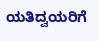ಯತಿದ್ವಯರಿಗೆ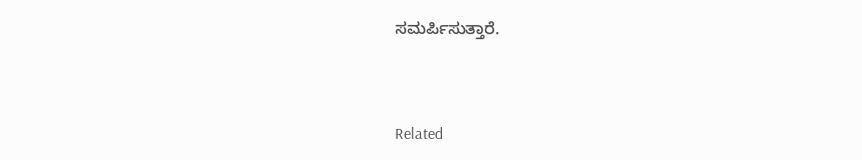ಸಮರ್ಪಿಸುತ್ತಾರೆ.



Related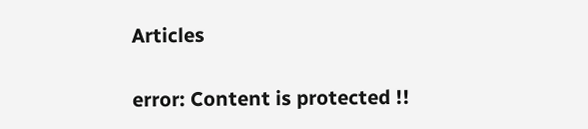Articles

error: Content is protected !!